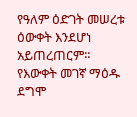የዓለም ዕድገት መሠረቱ ዕውቀት እንደሆነ አይጠረጠርም። የእውቀት መገኛ ማዕዱ ደግሞ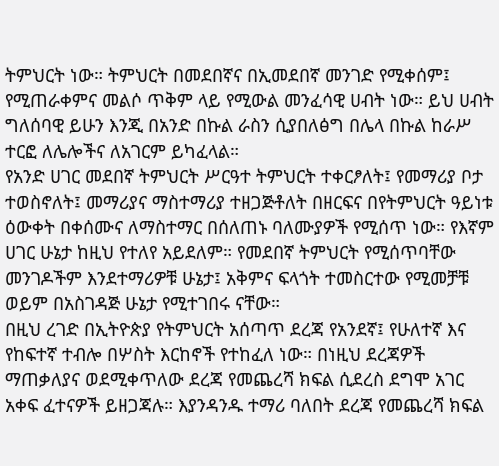ትምህርት ነው። ትምህርት በመደበኛና በኢመደበኛ መንገድ የሚቀሰም፤ የሚጠራቀምና መልሶ ጥቅም ላይ የሚውል መንፈሳዊ ሀብት ነው። ይህ ሀብት ግለሰባዊ ይሁን እንጂ በአንድ በኩል ራስን ሲያበለፅግ በሌላ በኩል ከራሥ ተርፎ ለሌሎችና ለአገርም ይካፈላል።
የአንድ ሀገር መደበኛ ትምህርት ሥርዓተ ትምህርት ተቀርፆለት፤ የመማሪያ ቦታ ተወስኖለት፤ መማሪያና ማስተማሪያ ተዘጋጅቶለት በዘርፍና በየትምህርት ዓይነቱ ዕውቀት በቀሰሙና ለማስተማር በሰለጠኑ ባለሙያዎች የሚሰጥ ነው። የእኛም ሀገር ሁኔታ ከዚህ የተለየ አይደለም። የመደበኛ ትምህርት የሚሰጥባቸው መንገዶችም እንደተማሪዎቹ ሁኔታ፤ አቅምና ፍላጎት ተመስርተው የሚመቻቹ ወይም በአስገዳጅ ሁኔታ የሚተገበሩ ናቸው።
በዚህ ረገድ በኢትዮጵያ የትምህርት አሰጣጥ ደረጃ የአንደኛ፤ የሁለተኛ እና የከፍተኛ ተብሎ በሦስት እርከኖች የተከፈለ ነው። በነዚህ ደረጃዎች ማጠቃለያና ወደሚቀጥለው ደረጃ የመጨረሻ ክፍል ሲደረስ ደግሞ አገር አቀፍ ፈተናዎች ይዘጋጃሉ። እያንዳንዱ ተማሪ ባለበት ደረጃ የመጨረሻ ክፍል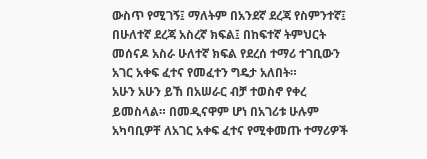ውስጥ የሚገኝ፤ ማለትም በአንደኛ ደረጃ የስምንተኛ፤ በሁለተኛ ደረጃ አስረኛ ክፍል፤ በከፍተኛ ትምህርት መሰናዶ አስራ ሁለተኛ ክፍል የደረሰ ተማሪ ተገቢውን አገር አቀፍ ፈተና የመፈተን ግዴታ አለበት።
አሁን አሁን ይኸ በአሠራር ብቻ ተወስኖ የቀረ ይመስላል። በመዲናዋም ሆነ በአገሪቱ ሁሉም አካባቢዎቸ ለአገር አቀፍ ፈተና የሚቀመጡ ተማሪዎች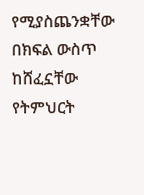የሚያስጨንቋቸው በክፍል ውስጥ ከሸፈኗቸው የትምህርት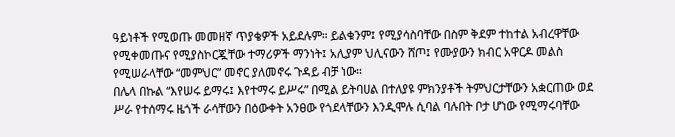ዓይነቶች የሚወጡ መመዘኛ ጥያቄዎች አይደሉም። ይልቁንም፤ የሚያሳስባቸው በስም ቅደም ተከተል አብረዋቸው የሚቀመጡና የሚያስኮርጇቸው ተማሪዎች ማንነት፤ አሊያም ህሊናውን ሸጦ፤ የሙያውን ክብር አዋርዶ መልስ የሚሠራላቸው “መምህር” መኖር ያለመኖሩ ጉዳይ ብቻ ነው።
በሌላ በኩል “እየሠሩ ይማሩ፤ እየተማሩ ይሥሩ” በሚል ይትባሀል በተለያዩ ምክንያቶች ትምህርታቸውን አቋርጠው ወደ ሥራ የተሰማሩ ዜጎች ራሳቸውን በዕውቀት አንፀው የጎደላቸውን እንዲሞሉ ሲባል ባሉበት ቦታ ሆነው የሚማሩባቸው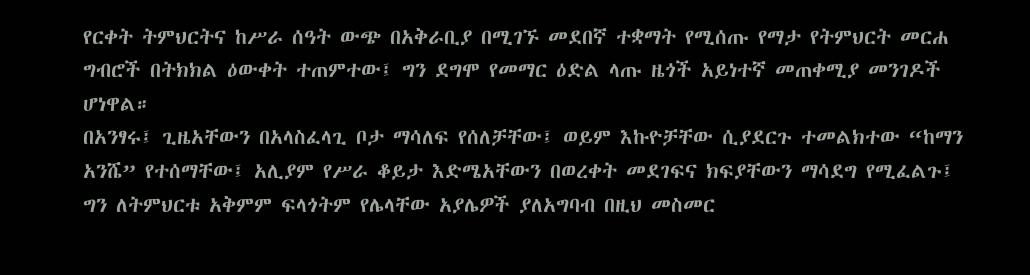የርቀት ትምህርትና ከሥራ ሰዓት ውጭ በአቅራቢያ በሚገኙ መደበኛ ተቋማት የሚሰጡ የማታ የትምህርት መርሐ ግብሮች በትክክል ዕውቀት ተጠምተው፤ ግን ደግሞ የመማር ዕድል ላጡ ዜጎች አይነተኛ መጠቀሚያ መንገዶች ሆነዋል።
በአንፃሩ፤ ጊዜአቸውን በአላስፈላጊ ቦታ ማሳለፍ የሰለቻቸው፤ ወይም እኩዮቻቸው ሲያደርጉ ተመልክተው “ከማን አንሼ” የተሰማቸው፤ አሊያም የሥራ ቆይታ እድሜአቸውን በወረቀት መደገፍና ክፍያቸውን ማሳደግ የሚፈልጉ፤ ግን ለትምህርቱ አቅምም ፍላጎትም የሌላቸው አያሌዎች ያለአግባብ በዚህ መስመር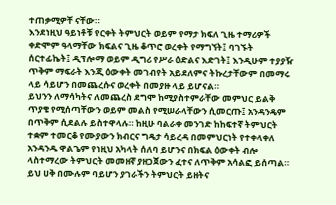ተጠቃሚዎቸ ናቸው።
እንደነዚህ ዓይነቶቹ የርቀት ትምህርት ወይም የማታ ክፍለ ጊዜ ተማሪዎች ቀድሞም ዓላማቸው ክፍልና ጊዜ ቆጥሮ ወረቀት የማግኘት፤ ባገኙት ሰርተፊኬት፤ ዲፕሎማ ወይም ዲግሪ የሥራ ዕድልና እድገት፤ እንዲሁም ተያያዥ ጥቅም ማፍራት እንጂ ዕውቀት መገብየት አይደለምና ትኩረታቸውም በመማሩ ላይ ሳይሆን በመጨረሱና ወረቀት በመያዙ ላይ ይሆናል።
ይህንን ለማሳካትና ለመጨረስ ደግሞ ከሚያስተምራቸው መምህር ይልቅ ጥያቄ የሚሰጣቸውን ወይም መልስ የሚሠራላቸውን ሲመርጡ፤ አንዳንዴም በጥቅም ሲደልሉ ይስተዋላሉ። ከዚሁ ባልራቀ መንገድ ከከፍተኛ ትምህርት ተቋም ተመርቆ የሙያውን ክብርና ግዴታ ሳይረዳ በመምህርነት የተቀላቀለ አንዳንዱ ዋልጌም የነዚህ አካላት ሰለባ ይሆንና በክፍል ዕውቀት ብሎ ላስተማረው ትምህርት መመዘኛ ያዘጋጀውን ፈተና ለጥቅም አሳልፎ ይሰጣል።
ይህ ሀቅ በሙሉም ባይሆን ያገራችን ትምህርት ይዘትና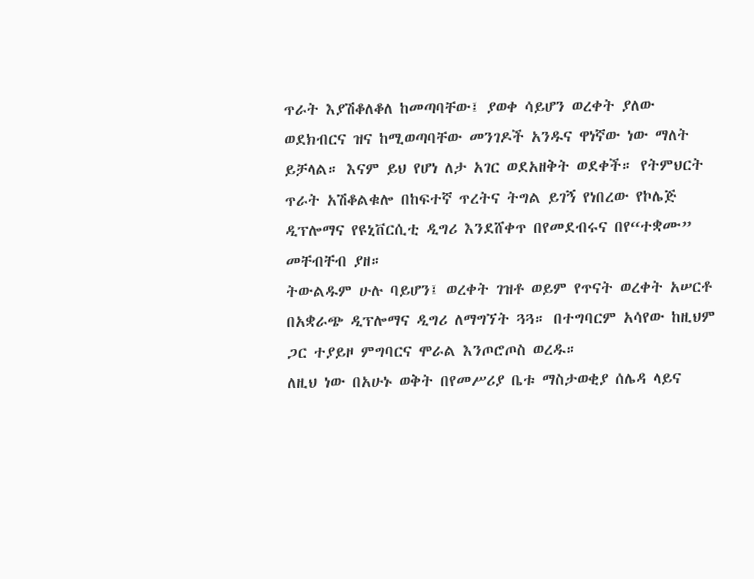ጥራት እያሽቆለቆለ ከመጣባቸው፤ ያወቀ ሳይሆን ወረቀት ያለው ወደክብርና ዝና ከሚወጣባቸው መንገዶች አንዱና ዋነኛው ነው ማለት ይቻላል። እናም ይህ የሆነ ለታ አገር ወደአዘቅት ወደቀች። የትምህርት ጥራት አሽቆልቁሎ በከፍተኛ ጥረትና ትግል ይገኝ የነበረው የኮሌጅ ዲፕሎማና የዩኒቨርሲቲ ዲግሪ እንደሸቀጥ በየመደብሩና በየ“ተቋሙ” መቸብቸብ ያዘ።
ትውልዱም ሁሉ ባይሆን፤ ወረቀት ገዝቶ ወይም የጥናት ወረቀት አሠርቶ በአቋራጭ ዲፕሎማና ዲግሪ ለማግኘት ጓጓ። በተግባርም አሳየው ከዚህም ጋር ተያይዞ ምግባርና ሞራል እንጦሮጦስ ወረዱ።
ለዚህ ነው በአሁኑ ወቅት በየመሥሪያ ቤቱ ማስታወቂያ ሰሌዳ ላይና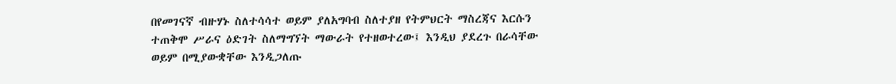በየመገናኛ ብዙሃኑ ስለተሳሳተ ወይም ያለአግባብ ስለተያዘ የትምህርት ማስረጃና እርሱን ተጠቅሞ ሥራና ዕድገት ስለማግኘት ማውራት የተዘወተረው፤ እንዲህ ያደረጉ በራሳቸው ወይም በሚያውቋቸው እንዲጋለጡ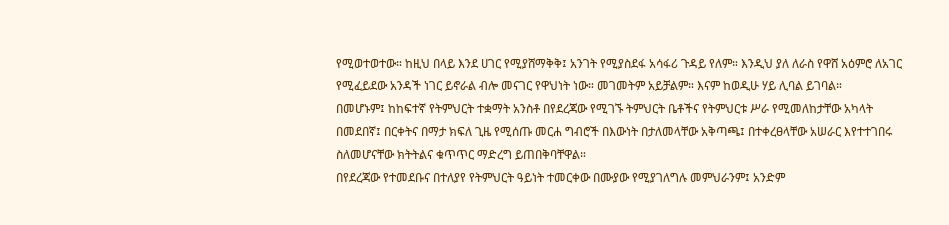የሚወተወተው። ከዚህ በላይ እንደ ሀገር የሚያሸማቅቅ፤ አንገት የሚያስደፋ አሳፋሪ ጉዳይ የለም። እንዲህ ያለ ለራስ የዋሸ አዕምሮ ለአገር የሚፈይደው አንዳች ነገር ይኖራል ብሎ መናገር የዋህነት ነው። መገመትም አይቻልም። እናም ከወዲሁ ሃይ ሊባል ይገባል።
በመሆኑም፤ ከከፍተኛ የትምህርት ተቋማት አንስቶ በየደረጃው የሚገኙ ትምህርት ቤቶችና የትምህርቱ ሥራ የሚመለከታቸው አካላት በመደበኛ፤ በርቀትና በማታ ክፍለ ጊዜ የሚሰጡ መርሐ ግብሮች በእውነት በታለመላቸው አቅጣጫ፤ በተቀረፀላቸው አሠራር እየተተገበሩ ስለመሆናቸው ክትትልና ቁጥጥር ማድረግ ይጠበቅባቸዋል።
በየደረጃው የተመደቡና በተለያየ የትምህርት ዓይነት ተመርቀው በሙያው የሚያገለግሉ መምህራንም፤ አንድም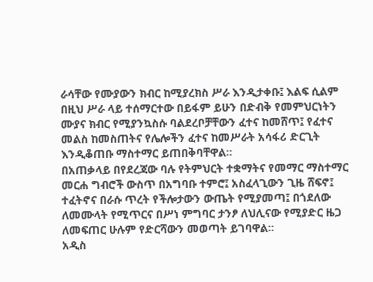ራሳቸው የሙያውን ክብር ከሚያረክስ ሥራ እንዲታቀቡ፤ እልፍ ሲልም በዚህ ሥራ ላይ ተሰማርተው በይፋም ይሁን በድብቅ የመምህርነትን ሙያና ክብር የሚያንኳስሱ ባልደረቦቻቸውን ፈተና ከመሸጥ፤ የፈተና መልስ ከመስጠትና የሌሎችን ፈተና ከመሥራት አሳፋሪ ድርጊት እንዲቆጠቡ ማስተማር ይጠበቅባቸዋል።
በአጠቃላይ በየደረጃው ባሉ የትምህርት ተቋማትና የመማር ማስተማር መርሐ ግብሮች ውስጥ በአግባቡ ተምሮ፤ አስፈላጊውን ጊዜ ሸፍኖ፤ ተፈትኖና በራሱ ጥረት የችሎታውን ውጤት የሚያመጣ፤ በጎደለው ለመሙላት የሚጥርና በሥነ ምግባር ታንፆ ለህሊናው የሚያድር ዜጋ ለመፍጠር ሁሉም የድርሻውን መወጣት ይገባዋል።
አዲስ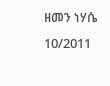ዘመን ነሃሴ 10/2011